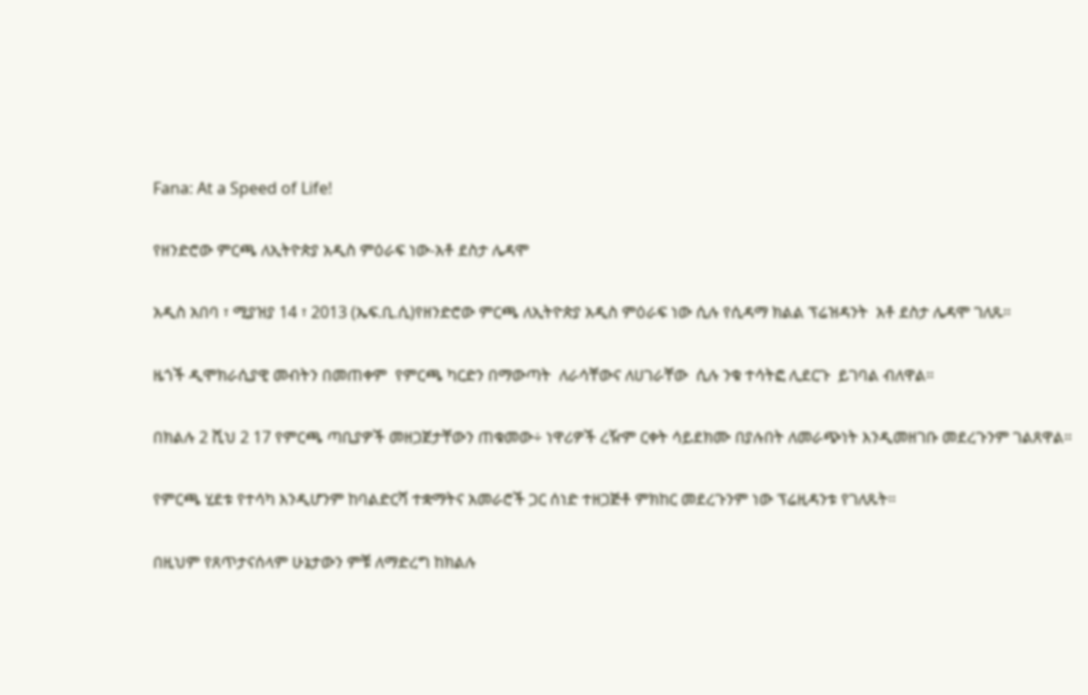Fana: At a Speed of Life!

የዘንድሮው ምርጫ ለኢትዮጵያ አዲስ ምዕራፍ ነው-አቶ ደስታ ሌዳሞ

አዲስ አበባ ፣ ሚያዝያ 14 ፣ 2013 (ኤፍ.ቢ.ሲ)የዘንድሮው ምርጫ ለኢትዮጵያ አዲስ ምዕራፍ ነው ሲሉ የሲዳማ ክልል ፕሬዝዳንት  አቶ ደስታ ሌዳሞ ገለጹ።

ዜጎች ዲሞክራሲያዊ መብትን በመጠቀም  የምርጫ ካርድን በማውጣት  ለራሳቸውና ለሀገራቸው  ሲሉ ንቁ ተሳትፎ ሊደርጉ  ይገባል ብለዋል።

በክልሉ 2 ሺህ 2 17 የምርጫ ጣቢያዎች መዘጋጀታቸውን ጠቁመው÷ ነዋሪዎች ረዥም ርቀት ሳይደክሙ በያሉበት ለመራጭነት እንዲመዘገቡ መደረጉንም ገልጸዋል።

የምርጫ ሂደቱ የተሳካ እንዲሆንም ከባልድርሻ ተቋማትና አመራሮች ጋር ሰነድ ተዘጋጅቶ ምክከር መደረጉንም ነው ፕሬዚዳንቱ የገለጹት።

በዚህም የጸጥታናሰላም ሁኔታውን ምቹ ለማድረግ ከክልሉ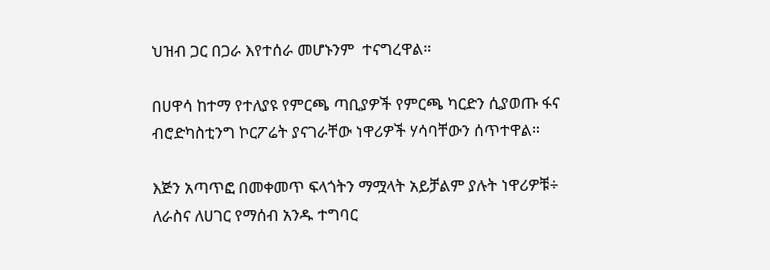ህዝብ ጋር በጋራ እየተሰራ መሆኑንም  ተናግረዋል።

በሀዋሳ ከተማ የተለያዩ የምርጫ ጣቢያዎች የምርጫ ካርድን ሲያወጡ ፋና ብሮድካስቲንግ ኮርፖሬት ያናገራቸው ነዋሪዎች ሃሳባቸውን ሰጥተዋል።

እጅን አጣጥፎ በመቀመጥ ፍላጎትን ማሟላት አይቻልም ያሉት ነዋሪዎቹ÷ ለራስና ለሀገር የማሰብ አንዱ ተግባር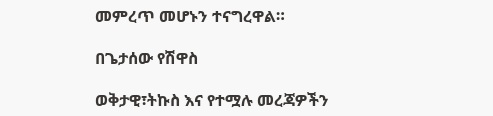መምረጥ መሆኑን ተናግረዋል።

በጌታሰው የሽዋስ

ወቅታዊ፣ትኩስ እና የተሟሉ መረጃዎችን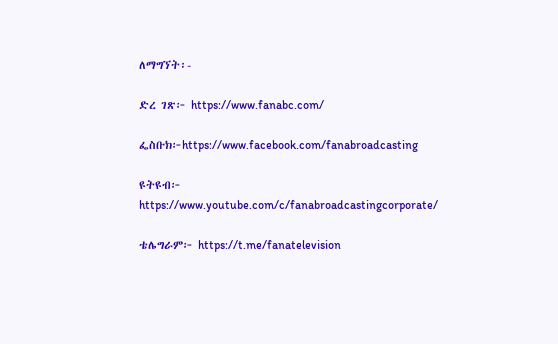ለማግኘት፡-

ድረ ገጽ፦ https://www.fanabc.com/

ፌስቡክ፦https://www.facebook.com/fanabroadcasting

ዩትዩብ፦ https://www.youtube.com/c/fanabroadcastingcorporate/

ቴሌግራም፦ https://t.me/fanatelevision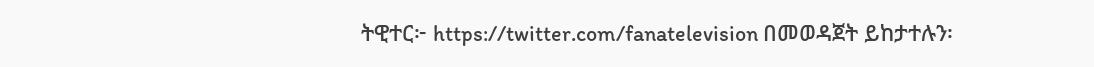ትዊተር፦ https://twitter.com/fanatelevision በመወዳጀት ይከታተሉን፡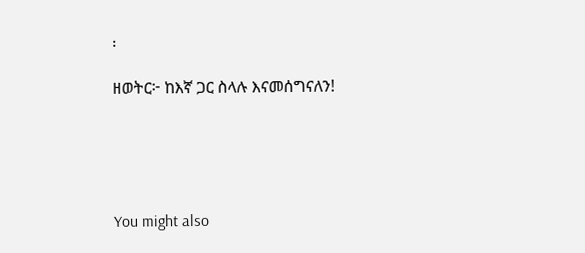፡

ዘወትር፦ ከእኛ ጋር ስላሉ እናመሰግናለን!





You might also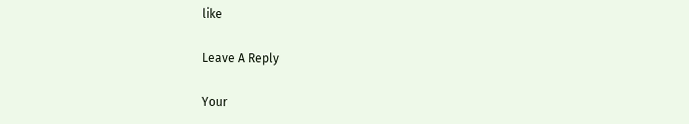like

Leave A Reply

Your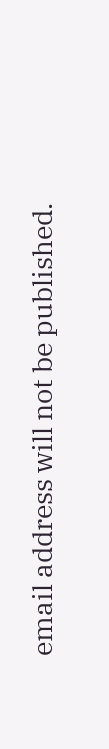email address will not be published.